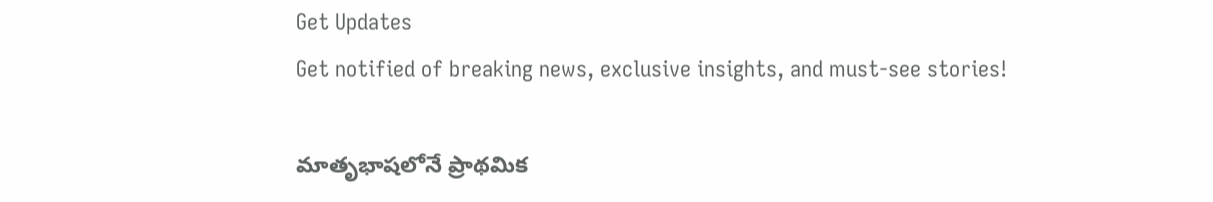Get Updates
Get notified of breaking news, exclusive insights, and must-see stories!

మాతృభాషలోనే ప్రాథమిక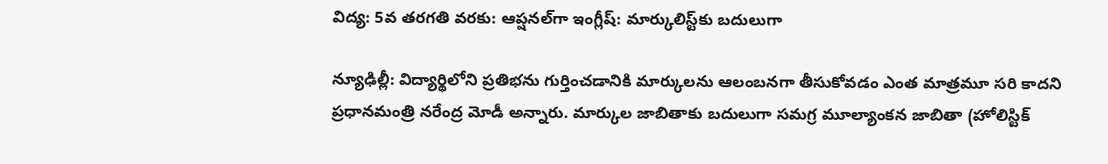విద్య: 5వ తరగతి వరకు: ఆప్షనల్‌గా ఇంగ్లీష్: మార్కులిస్ట్‌కు బదులుగా

న్యూఢిల్లీ: విద్యార్థిలోని ప్రతిభను గుర్తించడానికి మార్కులను ఆలంబనగా తీసుకోవడం ఎంత మాత్రమూ సరి కాదని ప్రధానమంత్రి నరేంద్ర మోడీ అన్నారు. మార్కుల జాబితాకు బదులుగా సమగ్ర మూల్యాంకన జాబితా (హోలిస్టిక్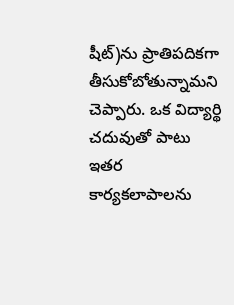షీట్‌)ను ప్రాతిపదికగా తీసుకోబోతున్నామని చెప్పారు. ఒక విద్యార్థి చదువుతో పాటు ఇతర కార్యకలాపాలను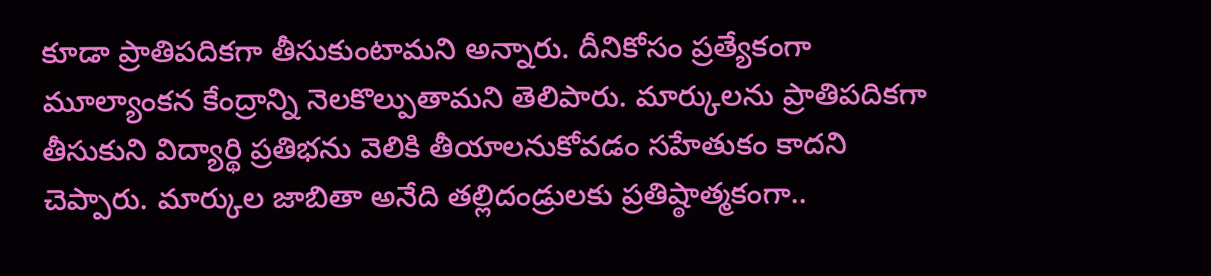కూడా ప్రాతిపదికగా తీసుకుంటామని అన్నారు. దీనికోసం ప్రత్యేకంగా మూల్యాంకన కేంద్రాన్ని నెలకొల్పుతామని తెలిపారు. మార్కులను ప్రాతిపదికగా తీసుకుని విద్యార్థి ప్రతిభను వెలికి తీయాలనుకోవడం సహేతుకం కాదని చెప్పారు. మార్కుల జాబితా అనేది తల్లిదండ్రులకు ప్రతిష్ఠాత్మకంగా..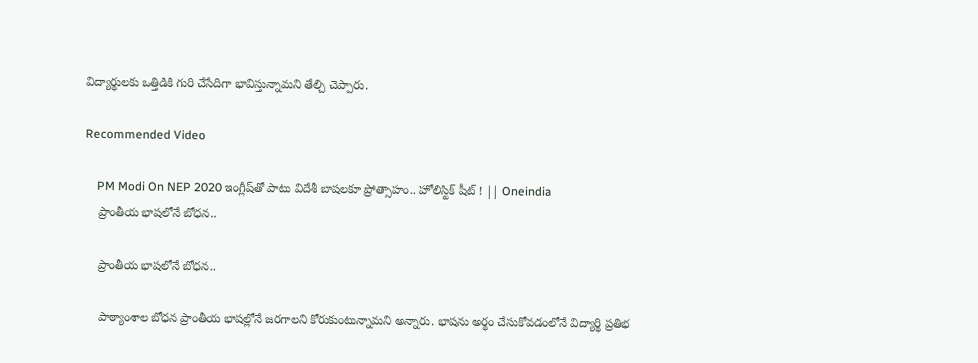విద్యార్థులకు ఒత్తిడికి గురి చేసేదిగా భావిస్తున్నామని తేల్చి చెప్పారు.

Recommended Video

    PM Modi On NEP 2020 ఇంగ్లీష్‌తో పాటు విదేశీ బాషలకూ ప్రోత్సాహం.. హోలిస్టిక్ షీట్ ! || Oneindia
    ప్రాంతీయ భాషలోనే బోధన..

    ప్రాంతీయ భాషలోనే బోధన..

    పాఠ్యాంశాల బోధన ప్రాంతీయ భాషల్లోనే జరగాలని కోరుకుంటున్నామని అన్నారు. భాషను అర్థం చేసుకోవడంలోనే విద్యార్థి ప్రతిభ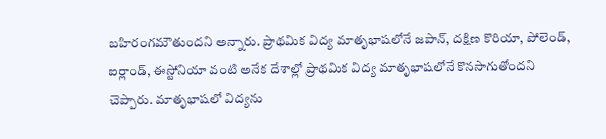బహిరంగమౌతుందని అన్నారు. ప్రాథమిక విద్య మాతృభాషలోనే జపాన్, దక్షిణ కొరియా, పోలెండ్, ఐర్లాండ్, ఈస్టోనియా వంటి అనేక దేశాల్లో ప్రాథమిక విద్య మాతృభాషలోనే కొనసాగుతోందని చెప్పారు. మాతృభాషలో విద్యను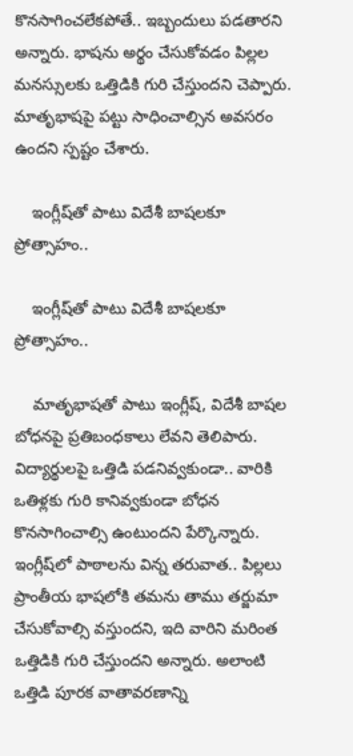కొనసాగించలేకపోతే.. ఇబ్బందులు పడతారని అన్నారు. భాషను అర్థం చేసుకోవడం పిల్లల మనస్సులకు ఒత్తిడికి గురి చేస్తుందని చెప్పారు. మాతృభాషపై పట్టు సాధించాల్సిన అవసరం ఉందని స్పష్టం చేశారు.

    ఇంగ్లీష్‌తో పాటు విదేశీ బాషలకూ ప్రోత్సాహం..

    ఇంగ్లీష్‌తో పాటు విదేశీ బాషలకూ ప్రోత్సాహం..

    మాతృభాషతో పాటు ఇంగ్లీష్, విదేశీ బాషల బోధనపై ప్రతిబంధకాలు లేవని తెలిపారు. విద్యార్థులపై ఒత్తిడి పడనివ్వకుండా.. వారికి ఒతిళ్లకు గురి కానివ్వకుండా బోధన కొనసాగించాల్సి ఉంటుందని పేర్కొన్నారు. ఇంగ్లీష్‌లో పాఠాలను విన్న తరువాత.. పిల్లలు ప్రాంతీయ భాషలోకి తమను తాము తర్జుమా చేసుకోవాల్సి వస్తుందని, ఇది వారిని మరింత ఒత్తిడికి గురి చేస్తుందని అన్నారు. అలాంటి ఒత్తిడి పూరక వాతావరణాన్ని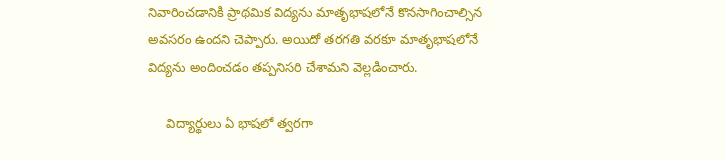నివారించడానికి ప్రాథమిక విద్యను మాతృభాషలోనే కొనసాగించాల్సిన అవసరం ఉందని చెప్పారు. అయిదో తరగతి వరకూ మాతృభాషలోనే విద్యను అందించడం తప్పనిసరి చేశామని వెల్లడించారు.

     విద్యార్థులు ఏ భాషలో త్వరగా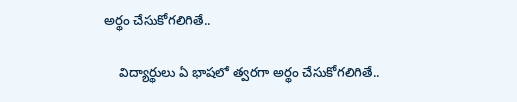అర్థం చేసుకోగలిగితే..

    విద్యార్థులు ఏ భాషలో త్వరగా అర్థం చేసుకోగలిగితే..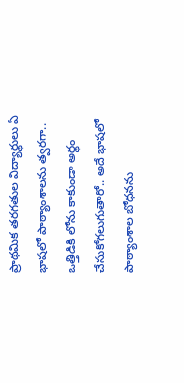ప్రాథమిక తరగతుల విద్యార్థులు ఏ భాషలో పాఠ్యాంశాలను త్వరగా.. ఒత్తిడికి లోను కాకుండా అర్థం చేసుకోగలుగుతారో.. అదే భాషలో పాఠ్యాంశాల బోధనను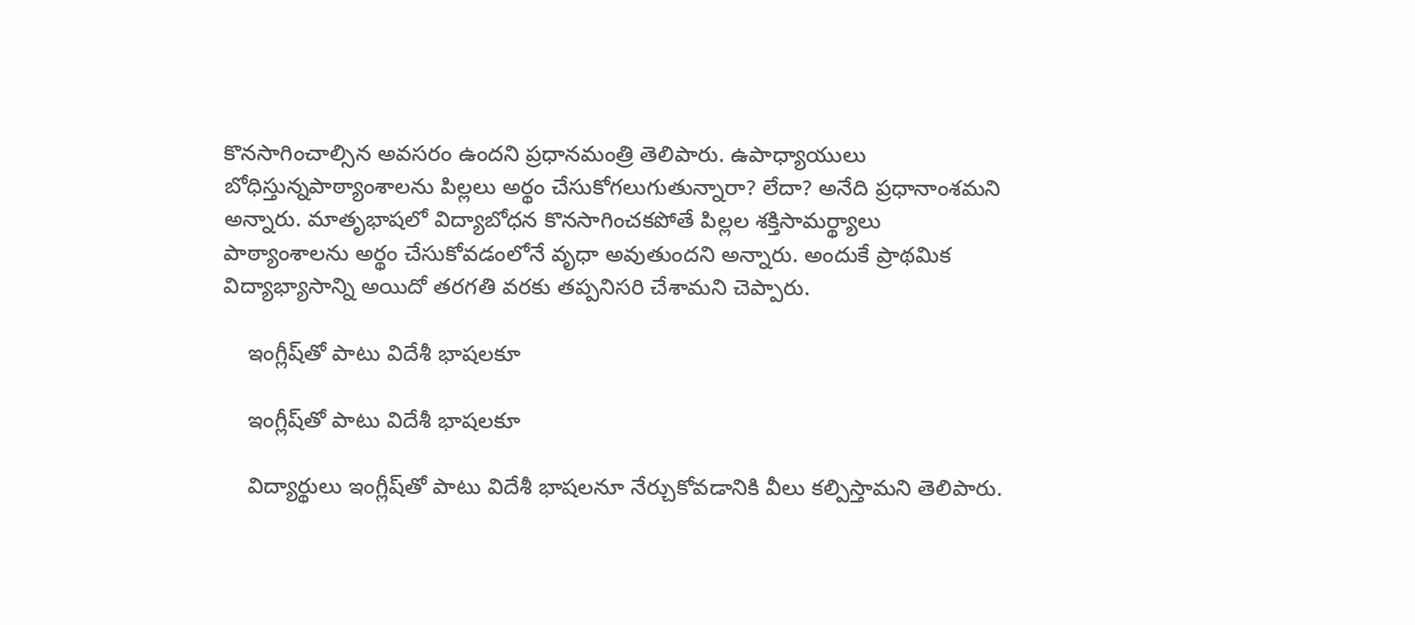కొనసాగించాల్సిన అవసరం ఉందని ప్రధానమంత్రి తెలిపారు. ఉపాధ్యాయులు బోధిస్తున్నపాఠ్యాంశాలను పిల్లలు అర్థం చేసుకోగలుగుతున్నారా? లేదా? అనేది ప్రధానాంశమని అన్నారు. మాతృభాషలో విద్యాబోధన కొనసాగించకపోతే పిల్లల శక్తిసామర్థ్యాలు పాఠ్యాంశాలను అర్థం చేసుకోవడంలోనే వృధా అవుతుందని అన్నారు. అందుకే ప్రాథమిక విద్యాభ్యాసాన్ని అయిదో తరగతి వరకు తప్పనిసరి చేశామని చెప్పారు.

    ఇంగ్లీష్‌తో పాటు విదేశీ భాషలకూ

    ఇంగ్లీష్‌తో పాటు విదేశీ భాషలకూ

    విద్యార్థులు ఇంగ్లీష్‌తో పాటు విదేశీ భాషలనూ నేర్చుకోవడానికి వీలు కల్పిస్తామని తెలిపారు.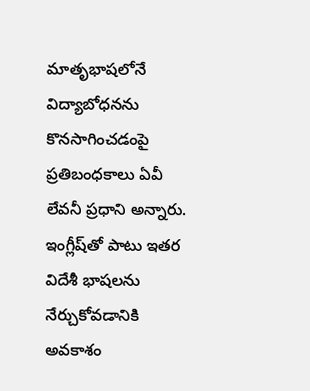మాతృభాషలోనే విద్యాబోధనను కొనసాగించడంపై ప్రతిబంధకాలు ఏవీ లేవనీ ప్రధాని అన్నారు. ఇంగ్లీష్‌తో పాటు ఇతర విదేశీ భాషలను నేర్చుకోవడానికి అవకాశం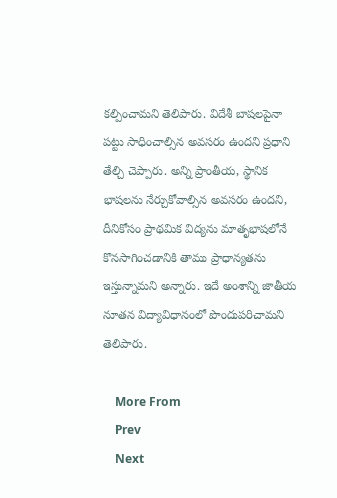కల్పించామని తెలిపారు. విదేశీ బాషలపైనా పట్టు సాధించాల్సిన అవసరం ఉందని ప్రధాని తేల్చి చెప్పారు. అన్ని ప్రాంతీయ, స్థానిక భాషలను నేర్చుకోవాల్సిన అవసరం ఉందని, దీనికోసం ప్రాథమిక విద్యను మాతృభాషలోనే కొనసాగించడానికి తాము ప్రాధాన్యతను ఇస్తున్నామని అన్నారు. ఇదే అంశాన్ని జాతీయ నూతన విద్యావిధానంలో పొందుపరిచామని తెలిపారు.

    More From
    Prev
    Next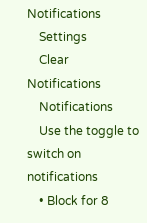Notifications
    Settings
    Clear Notifications
    Notifications
    Use the toggle to switch on notifications
    • Block for 8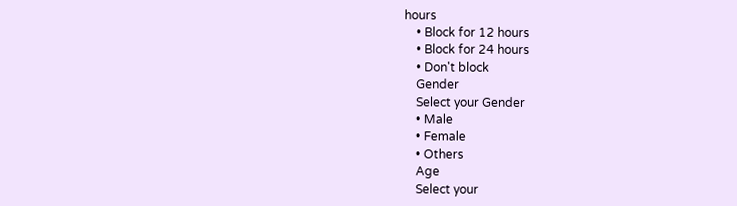hours
    • Block for 12 hours
    • Block for 24 hours
    • Don't block
    Gender
    Select your Gender
    • Male
    • Female
    • Others
    Age
    Select your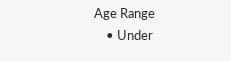Age Range
    • Under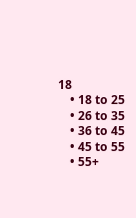18
    • 18 to 25
    • 26 to 35
    • 36 to 45
    • 45 to 55
    • 55+